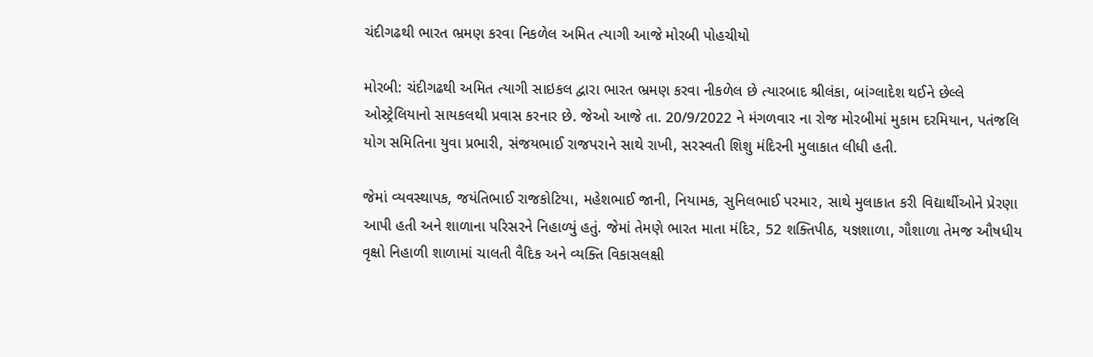ચંદીગઢથી ભારત ભ્રમણ કરવા નિકળેલ અમિત ત્યાગી આજે મોરબી પોહચીયો

મોરબી: ચંદીગઢથી અમિત ત્યાગી સાઇકલ દ્વારા ભારત ભ્રમણ કરવા નીકળેલ છે ત્યારબાદ શ્રીલંકા, બાંગ્લાદેશ થઈને છેલ્લે ઓસ્ટ્રેલિયાનો સાયકલથી પ્રવાસ કરનાર છે. જેઓ આજે તા. 20/9/2022 ને મંગળવાર ના રોજ મોરબીમાં મુકામ દરમિયાન, પતંજલિ યોગ સમિતિના યુવા પ્રભારી, સંજયભાઈ રાજપરાને સાથે રાખી, સરસ્વતી શિશુ મંદિરની મુલાકાત લીધી હતી.

જેમાં વ્યવસ્થાપક, જયંતિભાઈ રાજકોટિયા, મહેશભાઈ જાની, નિયામક, સુનિલભાઈ પરમાર, સાથે મુલાકાત કરી વિદ્યાર્થીઓને પ્રેરણા આપી હતી અને શાળાના પરિસરને નિહાળ્યું હતું. જેમાં તેમણે ભારત માતા મંદિર, 52 શક્તિપીઠ, યજ્ઞશાળા, ગૌશાળા તેમજ ઔષધીય વૃક્ષો નિહાળી શાળામાં ચાલતી વૈદિક અને વ્યક્તિ વિકાસલક્ષી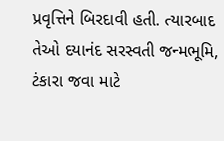પ્રવૃત્તિને બિરદાવી હતી. ત્યારબાદ તેઓ દયાનંદ સરસ્વતી જન્મભૂમિ, ટંકારા જવા માટે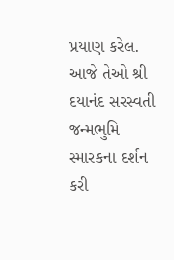પ્રયાણ કરેલ. આજે તેઓ શ્રી દયાનંદ સરસ્વતી જન્મભુમિ સ્મારકના દર્શન કરી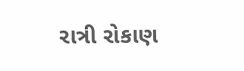રાત્રી રોકાણ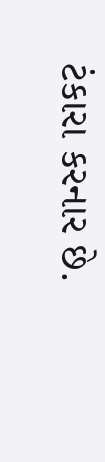ટંકારા કરનાર છે.